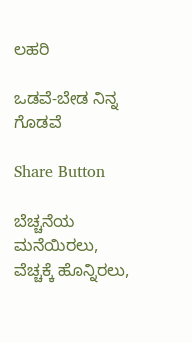ಲಹರಿ

ಒಡವೆ-ಬೇಡ ನಿನ್ನ ಗೊಡವೆ

Share Button

ಬೆಚ್ಚನೆಯ ಮನೆಯಿರಲು, ವೆಚ್ಚಕ್ಕೆ ಹೊನ್ನಿರಲು,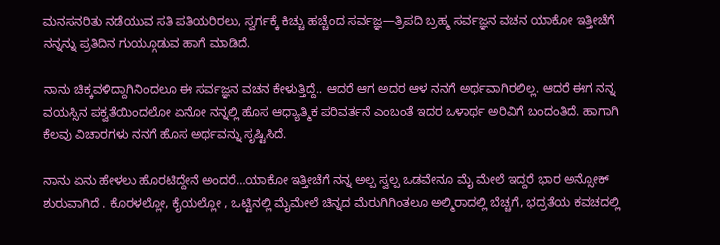ಮನಸನರಿತು ನಡೆಯುವ ಸತಿ ಪತಿಯರಿರಲು, ಸ್ವರ್ಗಕ್ಕೆ ಕಿಚ್ಚು ಹಚ್ಚೆಂದ ಸರ್ವಜ್ಞ—ತ್ರಿಪದಿ ಬ್ರಹ್ಮ ಸರ್ವಜ್ಞನ ವಚನ ಯಾಕೋ ಇತ್ತೀಚೆಗೆ ನನ್ನನ್ನು ಪ್ರತಿದಿನ ಗುಯ್ಗೂಡುವ ಹಾಗೆ ಮಾಡಿದೆ.

ನಾನು ಚಿಕ್ಕವಳಿದ್ದಾಗಿನಿಂದಲೂ ಈ ಸರ್ವಜ್ಞನ ವಚನ ಕೇಳುತ್ತಿದ್ದೆ.. ಆದರೆ ಆಗ ಅದರ ಆಳ ನನಗೆ ಅರ್ಥವಾಗಿರಲಿಲ್ಲ. ಆದರೆ ಈಗ ನನ್ನ ವಯಸ್ಸಿನ ಪಕ್ವತೆಯಿಂದಲೋ ಏನೋ ನನ್ನಲ್ಲಿ ಹೊಸ ಆಧ್ಯಾತ್ಮಿಕ ಪರಿವರ್ತನೆ ಎಂಬಂತೆ ಇದರ ಒಳಾರ್ಥ ಅರಿವಿಗೆ ಬಂದಂತಿದೆ. ಹಾಗಾಗಿ ಕೆಲವು ವಿಚಾರಗಳು ನನಗೆ ಹೊಸ ಅರ್ಥವನ್ನು ಸೃಷ್ಟಿಸಿದೆ.

ನಾನು ಏನು ಹೇಳಲು ಹೊರಟಿದ್ದೇನೆ ಅಂದರೆ…ಯಾಕೋ ಇತ್ತೀಚೆಗೆ ನನ್ನ ಅಲ್ಪ ಸ್ವಲ್ಪ ಒಡವೇನೂ ಮೈ ಮೇಲೆ ಇದ್ದರೆ ಭಾರ ಅನ್ಸೋಕ್ ಶುರುವಾಗಿದೆ . ಕೊರಳಲ್ಲೋ, ಕೈಯಲ್ಲೋ , ಒಟ್ಟಿನಲ್ಲಿ ಮೈಮೇಲೆ ಚಿನ್ನದ ಮೆರುಗಿಗಿಂತಲೂ ಅಲ್ಮಿರಾದಲ್ಲಿ ಬೆಚ್ಚಗೆ, ಭದ್ರತೆಯ ಕವಚದಲ್ಲಿ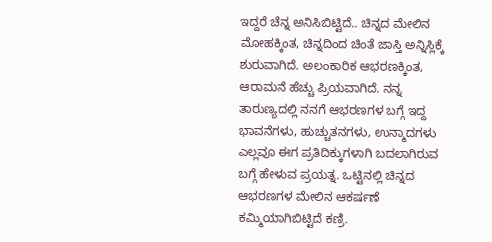ಇದ್ದರೆ ಚೆನ್ನ ಅನಿಸಿಬಿಟ್ಟಿದೆ.. ಚಿನ್ನದ ಮೇಲಿನ ಮೋಹಕ್ಕಿಂತ, ಚಿನ್ನದಿಂದ ಚಿಂತೆ ಜಾಸ್ತಿ ಅನ್ನಿಸ್ಲಿಕ್ಕೆ ಶುರುವಾಗಿದೆ. ಅಲಂಕಾರಿಕ ಆಭರಣಕ್ಕಿಂತ, ಆರಾಮನೆ ಹೆಚ್ಚು ಪ್ರಿಯವಾಗಿದೆ. ನನ್ನ ತಾರುಣ್ಯದಲ್ಲಿ ನನಗೆ ಆಭರಣಗಳ ಬಗ್ಗೆ ಇದ್ದ ಭಾವನೆಗಳು, ಹುಚ್ಚುತನಗಳು, ಉನ್ಮಾದಗಳು ಎಲ್ಲವೂ ಈಗ ಪ್ರತಿದಿಕ್ಕುಗಳಾಗಿ ಬದಲಾಗಿರುವ ಬಗ್ಗೆ ಹೇಳುವ ಪ್ರಯತ್ನ. ಒಟ್ಟಿನಲ್ಲಿ ಚಿನ್ನದ ಆಭರಣಗಳ ಮೇಲಿನ ಆಕರ್ಷಣೆ ಕಮ್ಮಿಯಾಗಿಬಿಟ್ಟಿದೆ ಕಣ್ರಿ.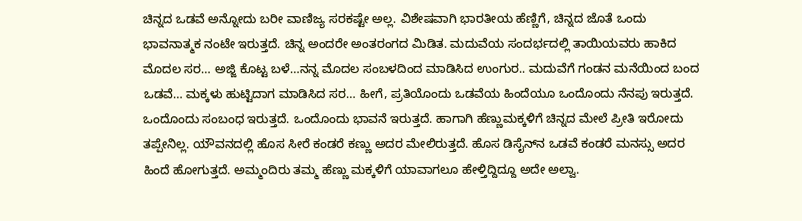ಚಿನ್ನದ ಒಡವೆ ಅನ್ನೋದು ಬರೀ ವಾಣಿಜ್ಯ ಸರಕಷ್ಟೇ ಅಲ್ಲ. ವಿಶೇಷವಾಗಿ ಭಾರತೀಯ ಹೆಣ್ಣಿಗೆ, ಚಿನ್ನದ ಜೊತೆ ಒಂದು ಭಾವನಾತ್ಮಕ ನಂಟೇ ಇರುತ್ತದೆ. ಚಿನ್ನ ಅಂದರೇ ಅಂತರಂಗದ ಮಿಡಿತ. ಮದುವೆಯ ಸಂದರ್ಭದಲ್ಲಿ ತಾಯಿಯವರು ಹಾಕಿದ ಮೊದಲ ಸರ… ಅಜ್ಜಿ ಕೊಟ್ಟ ಬಳೆ…ನನ್ನ ಮೊದಲ ಸಂಬಳದಿಂದ ಮಾಡಿಸಿದ ಉಂಗುರ.. ಮದುವೆಗೆ ಗಂಡನ ಮನೆಯಿಂದ ಬಂದ ಒಡವೆ… ಮಕ್ಕಳು ಹುಟ್ಟಿದಾಗ ಮಾಡಿಸಿದ ಸರ… ಹೀಗೆ, ಪ್ರತಿಯೊಂದು ಒಡವೆಯ ಹಿಂದೆಯೂ ಒಂದೊಂದು ನೆನಪು ಇರುತ್ತದೆ. ಒಂದೊಂದು ಸಂಬಂಧ ಇರುತ್ತದೆ. ಒಂದೊಂದು ಭಾವನೆ ಇರುತ್ತದೆ. ಹಾಗಾಗಿ ಹೆಣ್ಣುಮಕ್ಕಳಿಗೆ ಚಿನ್ನದ ಮೇಲೆ ಪ್ರೀತಿ ಇರೋದು ತಪ್ಪೇನಿಲ್ಲ. ಯೌವನದಲ್ಲಿ ಹೊಸ ಸೀರೆ ಕಂಡರೆ ಕಣ್ಣು ಅದರ ಮೇಲಿರುತ್ತದೆ. ಹೊಸ ಡಿಸೈನ್‌ನ ಒಡವೆ ಕಂಡರೆ ಮನಸ್ಸು ಅದರ ಹಿಂದೆ ಹೋಗುತ್ತದೆ. ಅಮ್ಮಂದಿರು ತಮ್ಮ ಹೆಣ್ಣು ಮಕ್ಕಳಿಗೆ ಯಾವಾಗಲೂ ಹೇಳ್ತಿದ್ದಿದ್ದೂ ಅದೇ ಅಲ್ವಾ.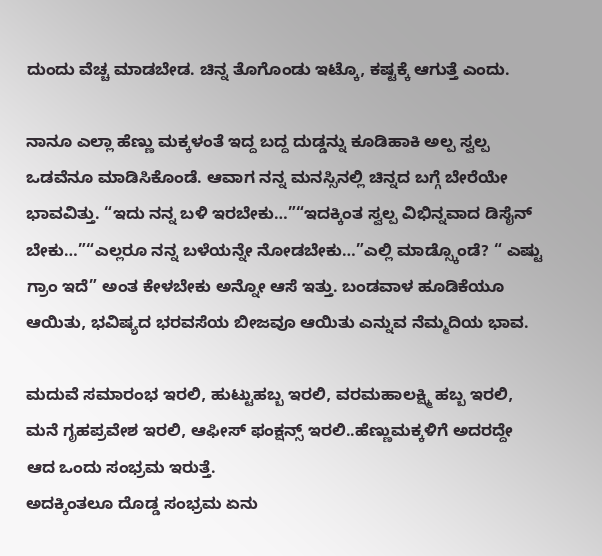ದುಂದು ವೆಚ್ಚ ಮಾಡಬೇಡ. ಚಿನ್ನ ತೊಗೊಂಡು ಇಟ್ಕೊ, ಕಷ್ಟಕ್ಕೆ ಆಗುತ್ತೆ ಎಂದು.

ನಾನೂ ಎಲ್ಲಾ ಹೆಣ್ಣು ಮಕ್ಕಳಂತೆ ಇದ್ದ ಬದ್ದ ದುಡ್ಡನ್ನು ಕೂಡಿಹಾಕಿ ಅಲ್ಪ ಸ್ವಲ್ಪ ಒಡವೆನೂ ಮಾಡಿಸಿಕೊಂಡೆ. ಆವಾಗ ನನ್ನ ಮನಸ್ಸಿನಲ್ಲಿ ಚಿನ್ನದ ಬಗ್ಗೆ ಬೇರೆಯೇ ಭಾವವಿತ್ತು. “ಇದು ನನ್ನ ಬಳಿ ಇರಬೇಕು…”“ಇದಕ್ಕಿಂತ ಸ್ವಲ್ಪ ವಿಭಿನ್ನವಾದ ಡಿಸೈನ್ ಬೇಕು…”“ಎಲ್ಲರೂ ನನ್ನ ಬಳೆಯನ್ನೇ ನೋಡಬೇಕು…”ಎಲ್ಲಿ ಮಾಡ್ಸ್ಕೊಂಡೆ? “ ಎಷ್ಟು ಗ್ರಾಂ ಇದೆ” ಅಂತ ಕೇಳಬೇಕು ಅನ್ನೋ ಆಸೆ ಇತ್ತು. ಬಂಡವಾಳ ಹೂಡಿಕೆಯೂ ಆಯಿತು, ಭವಿಷ್ಯದ ಭರವಸೆಯ ಬೀಜವೂ ಆಯಿತು ಎನ್ನುವ ನೆಮ್ಮದಿಯ ಭಾವ.

ಮದುವೆ ಸಮಾರಂಭ ಇರಲಿ, ಹುಟ್ಟುಹಬ್ಬ ಇರಲಿ, ವರಮಹಾಲಕ್ಷ್ಮಿ ಹಬ್ಬ ಇರಲಿ, ಮನೆ ಗೃಹಪ್ರವೇಶ ಇರಲಿ, ಆಫೀಸ್ ಫಂಕ್ಷನ್ಸ್ ಇರಲಿ..ಹೆಣ್ಣುಮಕ್ಕಳಿಗೆ ಅದರದ್ದೇ ಆದ ಒಂದು ಸಂಭ್ರಮ ಇರುತ್ತೆ.
ಅದಕ್ಕಿಂತಲೂ ದೊಡ್ಡ ಸಂಭ್ರಮ ಏನು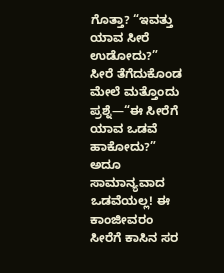ಗೊತ್ತಾ? “ಇವತ್ತು ಯಾವ ಸೀರೆ ಉಡೋದು?”
ಸೀರೆ ತೆಗೆದುಕೊಂಡ ಮೇಲೆ ಮತ್ತೊಂದು ಪ್ರಶ್ನೆ—“ಈ ಸೀರೆಗೆ ಯಾವ ಒಡವೆ ಹಾಕೋದು?”
ಅದೂ ಸಾಮಾನ್ಯವಾದ ಒಡವೆಯಲ್ಲ! ಈ ಕಾಂಜೀವರಂ ಸೀರೆಗೆ ಕಾಸಿನ ಸರ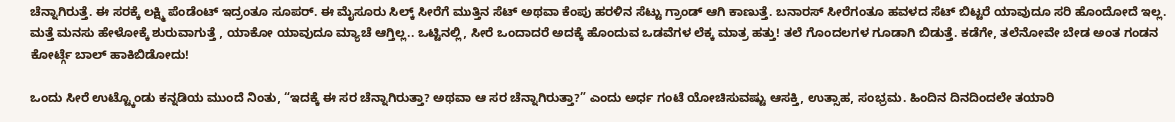ಚೆನ್ನಾಗಿರುತ್ತೆ. ಈ ಸರಕ್ಕೆ ಲಕ್ಷ್ಮಿ ಪೆಂಡೆಂಟ್ ಇದ್ರಂತೂ ಸೂಪರ್. ಈ ಮೈಸೂರು ಸಿಲ್ಕ್ ಸೀರೆಗೆ ಮುತ್ತಿನ ಸೆಟ್ ಅಥವಾ ಕೆಂಪು ಹರಳಿನ ಸೆಟ್ಟು ಗ್ರಾಂಡ್ ಆಗಿ ಕಾಣುತ್ತೆ. ಬನಾರಸ್ ಸೀರೆಗಂತೂ ಹವಳದ ಸೆಟ್ ಬಿಟ್ಟರೆ ಯಾವುದೂ ಸರಿ ಹೊಂದೋದೆ ಇಲ್ಲ. ಮತ್ತೆ ಮನಸು ಹೇಳೋಕ್ಕೆ ಶುರುವಾಗುತ್ತೆ , ಯಾಕೋ ಯಾವುದೂ ಮ್ಯಾಚೆ ಆಗ್ತಿಲ್ಲ.. ಒಟ್ಟಿನಲ್ಲಿ, ಸೀರೆ ಒಂದಾದರೆ ಅದಕ್ಕೆ ಹೊಂದುವ ಒಡವೆಗಳ ಲೆಕ್ಕ ಮಾತ್ರ ಹತ್ತು! ತಲೆ ಗೊಂದಲಗಳ ಗೂಡಾಗಿ ಬಿಡುತ್ತೆ. ಕಡೆಗೇ, ತಲೆನೋವೇ ಬೇಡ ಅಂತ ಗಂಡನ ಕೋರ್ಟ್ಗೆ ಬಾಲ್ ಹಾಕಿಬಿಡೋದು!

ಒಂದು ಸೀರೆ ಉಟ್ಟ್ಕೊಂಡು ಕನ್ನಡಿಯ ಮುಂದೆ ನಿಂತು, “ಇದಕ್ಕೆ ಈ ಸರ ಚೆನ್ನಾಗಿರುತ್ತಾ? ಅಥವಾ ಆ ಸರ ಚೆನ್ನಾಗಿರುತ್ತಾ?” ಎಂದು ಅರ್ಧ ಗಂಟೆ ಯೋಚಿಸುವಷ್ಟು ಆಸಕ್ತಿ, ಉತ್ಸಾಹ, ಸಂಭ್ರಮ. ಹಿಂದಿನ ದಿನದಿಂದಲೇ ತಯಾರಿ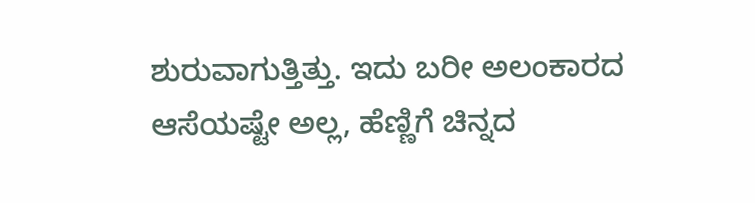ಶುರುವಾಗುತ್ತಿತ್ತು. ಇದು ಬರೀ ಅಲಂಕಾರದ ಆಸೆಯಷ್ಟೇ ಅಲ್ಲ, ಹೆಣ್ಣಿಗೆ ಚಿನ್ನದ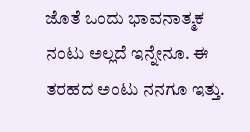ಜೊತೆ ಒಂದು ಭಾವನಾತ್ಮಕ ನಂಟು ಅಲ್ಲದೆ ಇನ್ನೇನೂ. ಈ ತರಹದ ಅಂಟು ನನಗೂ ಇತ್ತು.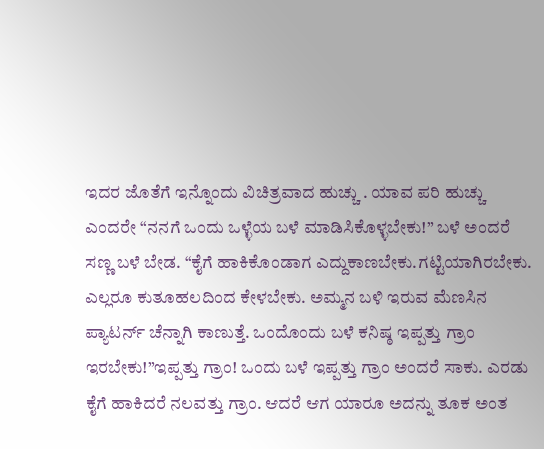ಇದರ ಜೊತೆಗೆ ಇನ್ನೊಂದು ವಿಚಿತ್ರವಾದ ಹುಚ್ಚು . ಯಾವ ಪರಿ ಹುಚ್ಚು ಎಂದರೇ “ನನಗೆ ಒಂದು ಒಳ್ಳೆಯ ಬಳೆ ಮಾಡಿಸಿಕೊಳ್ಳಬೇಕು!” ಬಳೆ ಅಂದರೆ ಸಣ್ಣ ಬಳೆ ಬೇಡ. “ಕೈಗೆ ಹಾಕಿಕೊಂಡಾಗ ಎದ್ದುಕಾಣಬೇಕು.ಗಟ್ಟಿಯಾಗಿರಬೇಕು. ಎಲ್ಲರೂ ಕುತೂಹಲದಿಂದ ಕೇಳಬೇಕು. ಅಮ್ಮನ ಬಳಿ ಇರುವ ಮೆಣಸಿನ ಪ್ಯಾಟರ್ನ್ ಚೆನ್ನಾಗಿ ಕಾಣುತ್ತೆ. ಒಂದೊಂದು ಬಳೆ ಕನಿಷ್ಠ ಇಪ್ಪತ್ತು ಗ್ರಾಂ ಇರಬೇಕು!”ಇಪ್ಪತ್ತು ಗ್ರಾಂ! ಒಂದು ಬಳೆ ಇಪ್ಪತ್ತು ಗ್ರಾಂ ಅಂದರೆ ಸಾಕು. ಎರಡು ಕೈಗೆ ಹಾಕಿದರೆ ನಲವತ್ತು ಗ್ರಾಂ. ಆದರೆ ಆಗ ಯಾರೂ ಅದನ್ನು ತೂಕ ಅಂತ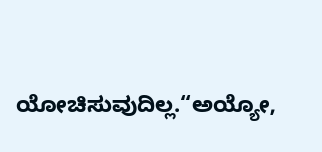ಯೋಚಿಸುವುದಿಲ್ಲ.“ಅಯ್ಯೋ,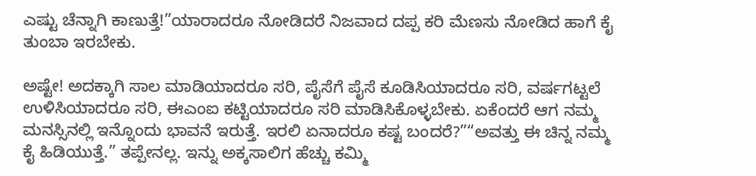ಎಷ್ಟು ಚೆನ್ನಾಗಿ ಕಾಣುತ್ತೆ!”ಯಾರಾದರೂ ನೋಡಿದರೆ ನಿಜವಾದ ದಪ್ಪ ಕರಿ ಮೆಣಸು ನೋಡಿದ ಹಾಗೆ ಕೈ ತುಂಬಾ ಇರಬೇಕು.

ಅಷ್ಟೇ! ಅದಕ್ಕಾಗಿ ಸಾಲ ಮಾಡಿಯಾದರೂ ಸರಿ, ಪೈಸೆಗೆ ಪೈಸೆ ಕೂಡಿಸಿಯಾದರೂ ಸರಿ, ವರ್ಷಗಟ್ಟಲೆ ಉಳಿಸಿಯಾದರೂ ಸರಿ, ಈಎಂಐ ಕಟ್ಟಿಯಾದರೂ ಸರಿ ಮಾಡಿಸಿಕೊಳ್ಳಬೇಕು. ಏಕೆಂದರೆ ಆಗ ನಮ್ಮ ಮನಸ್ಸಿನಲ್ಲಿ ಇನ್ನೊಂದು ಭಾವನೆ ಇರುತ್ತೆ. ಇರಲಿ ಏನಾದರೂ ಕಷ್ಟ ಬಂದರೆ?”“ಅವತ್ತು ಈ ಚಿನ್ನ ನಮ್ಮ ಕೈ ಹಿಡಿಯುತ್ತೆ.” ತಪ್ಪೇನಲ್ಲ. ಇನ್ನು ಅಕ್ಕಸಾಲಿಗ ಹೆಚ್ಚು ಕಮ್ಮಿ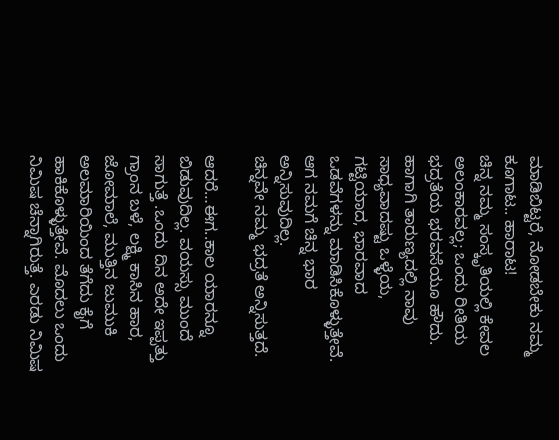ಮಾಡಿಬಿಟ್ಟರೆ, ನೋಡಬೇಕು ನಮ್ಮ ಕೂಗಾಟ.. ಹಾರಾಟ!
ಚಿನ್ನ ನಮ್ಮ ಸಂಸ್ಕೃತಿಯಲ್ಲಿ ಕೇವಲ ಅಲಂಕಾರವಲ್ಲ; ಒಂದು ರೀತಿಯ ಭದ್ರತೆಯ ಭರವಸೆಯೂ ಹೌದು. ಹಾಗಾಗಿ ತಾರುಣ್ಯದಲ್ಲಿ ನಾವು ಸಾಧ್ಯವಾದಷ್ಟು ಒಳ್ಳೆಯ, ಗಟ್ಟಿಯಾದ, ಭಾರವಾದ ಒಡವೆಗಳನ್ನು ಮಾಡಿಸಿಕೊಳ್ಳುತ್ತೇವೆ. ಆಗ ನಮಗೆ ಚಿನ್ನ ಭಾರ ಅನ್ನಿಸುವುದಿಲ್ಲ.
ಚಿನ್ನವೇ ನಮ್ಮ ಭದ್ರತೆ ಅನ್ನಿಸುತ್ತದೆ.

ಆದರೆ…ಈಗ..ಕಾಲ ಯಾರನ್ನೂ ಬಿಡುವುದಿಲ್ಲ. ವಯಸ್ಸು ಮುಂದೆ ಸಾಗುತ್ತೆ .ಒಂದು ದಿನ ಅದೇ ಇಪ್ಪತ್ತು ಗ್ರಾಂನ ಬಳೆ, ಲಕ್ಷ್ಮಿ ಕಾಸಿನ ಹಾರ, ಜೋಮಾಲೆ, ಮುತ್ತಿನ ಜುಮುಕಿ ಅಲಮಾರಿಯಿಂದ ತೆಗೆದು ಕೈಗೆ ಹಾಕಿಕೊಳ್ಳುತ್ತೇವೆ. ಮೊದಲು ಒಂದು ನಿಮಿಷ ಚೆನ್ನಾಗಿರುತ್ತೆ. ಎರಡು ನಿಮಿಷ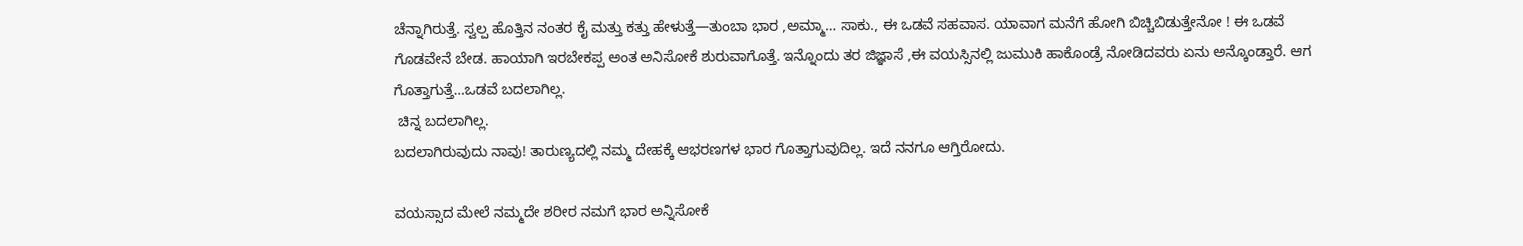ಚೆನ್ನಾಗಿರುತ್ತೆ. ಸ್ವಲ್ಪ ಹೊತ್ತಿನ ನಂತರ ಕೈ ಮತ್ತು ಕತ್ತು ಹೇಳುತ್ತೆ—ತುಂಬಾ ಭಾರ ,ಅಮ್ಮಾ… ಸಾಕು., ಈ ಒಡವೆ ಸಹವಾಸ. ಯಾವಾಗ ಮನೆಗೆ ಹೋಗಿ ಬಿಚ್ಚಿಬಿಡುತ್ತೇನೋ ! ಈ ಒಡವೆ ಗೊಡವೇನೆ ಬೇಡ. ಹಾಯಾಗಿ ಇರಬೇಕಪ್ಪ ಅಂತ ಅನಿಸೋಕೆ ಶುರುವಾಗೊತ್ತೆ. ಇನ್ನೊಂದು ತರ ಜಿಜ್ಞಾಸೆ ,ಈ ವಯಸ್ಸಿನಲ್ಲಿ ಜುಮುಕಿ ಹಾಕೊಂಡ್ರೆ ನೋಡಿದವರು ಏನು ಅನ್ಕೊಂಡ್ತಾರೆ. ಆಗ ಗೊತ್ತಾಗುತ್ತೆ…ಒಡವೆ ಬದಲಾಗಿಲ್ಲ.
 ಚಿನ್ನ ಬದಲಾಗಿಲ್ಲ.
ಬದಲಾಗಿರುವುದು ನಾವು! ತಾರುಣ್ಯದಲ್ಲಿ ನಮ್ಮ ದೇಹಕ್ಕೆ ಆಭರಣಗಳ ಭಾರ ಗೊತ್ತಾಗುವುದಿಲ್ಲ. ಇದೆ ನನಗೂ ಆಗ್ತಿರೋದು.

ವಯಸ್ಸಾದ ಮೇಲೆ ನಮ್ಮದೇ ಶರೀರ ನಮಗೆ ಭಾರ ಅನ್ನಿಸೋಕೆ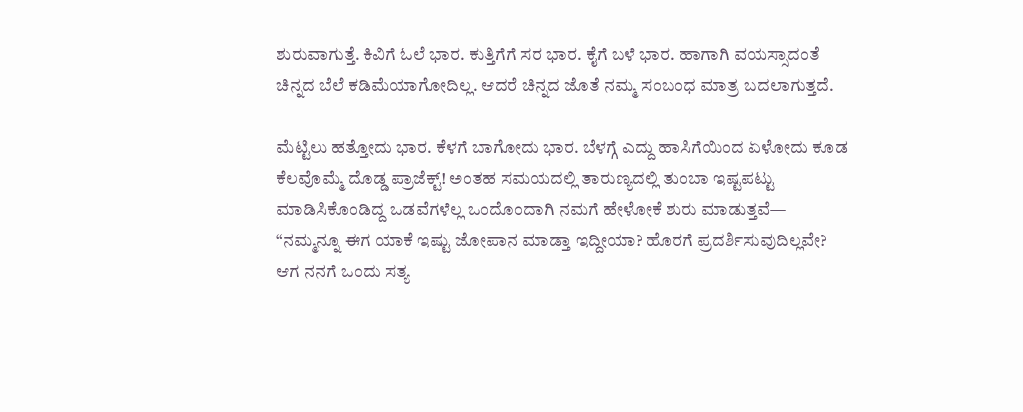ಶುರುವಾಗುತ್ತೆ. ಕಿವಿಗೆ ಓಲೆ ಭಾರ. ಕುತ್ತಿಗೆಗೆ ಸರ ಭಾರ. ಕೈಗೆ ಬಳೆ ಭಾರ. ಹಾಗಾಗಿ ವಯಸ್ಸಾದಂತೆ ಚಿನ್ನದ ಬೆಲೆ ಕಡಿಮೆಯಾಗೋದಿಲ್ಲ. ಆದರೆ ಚಿನ್ನದ ಜೊತೆ ನಮ್ಮ ಸಂಬಂಧ ಮಾತ್ರ ಬದಲಾಗುತ್ತದೆ.

ಮೆಟ್ಟಿಲು ಹತ್ತೋದು ಭಾರ. ಕೆಳಗೆ ಬಾಗೋದು ಭಾರ. ಬೆಳಗ್ಗೆ ಎದ್ದು ಹಾಸಿಗೆಯಿಂದ ಏಳೋದು ಕೂಡ ಕೆಲವೊಮ್ಮೆ ದೊಡ್ಡ ಪ್ರಾಜೆಕ್ಟ್! ಅಂತಹ ಸಮಯದಲ್ಲಿ ತಾರುಣ್ಯದಲ್ಲಿ ತುಂಬಾ ಇಷ್ಟಪಟ್ಟು ಮಾಡಿಸಿಕೊಂಡಿದ್ದ ಒಡವೆಗಳೆಲ್ಲ ಒಂದೊಂದಾಗಿ ನಮಗೆ ಹೇಳೋಕೆ ಶುರು ಮಾಡುತ್ತವೆ—
“ನಮ್ಮನ್ನೂ ಈಗ ಯಾಕೆ ಇಷ್ಟು ಜೋಪಾನ ಮಾಡ್ತಾ ಇದ್ದೀಯಾ? ಹೊರಗೆ ಪ್ರದರ್ಶಿಸುವುದಿಲ್ಲವೇ? ಆಗ ನನಗೆ ಒಂದು ಸತ್ಯ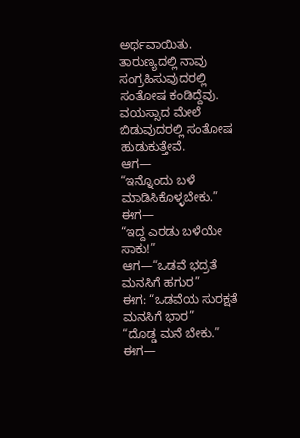ಅರ್ಥವಾಯಿತು. ತಾರುಣ್ಯದಲ್ಲಿ ನಾವು ಸಂಗ್ರಹಿಸುವುದರಲ್ಲಿ ಸಂತೋಷ ಕಂಡಿದ್ದೆವು. ವಯಸ್ಸಾದ ಮೇಲೆ ಬಿಡುವುದರಲ್ಲಿ ಸಂತೋಷ ಹುಡುಕುತ್ತೇವೆ.
ಆಗ—
“ಇನ್ನೊಂದು ಬಳೆ ಮಾಡಿಸಿಕೊಳ್ಳಬೇಕು.”
ಈಗ—
“ಇದ್ದ ಎರಡು ಬಳೆಯೇ ಸಾಕು!”
ಆಗ—“ಒಡವೆ ಭದ್ರತೆ ಮನಸಿಗೆ ಹಗುರ”
ಈಗ: “ಒಡವೆಯ ಸುರಕ್ಷತೆ ಮನಸಿಗೆ ಭಾರ”
“ದೊಡ್ಡ ಮನೆ ಬೇಕು.”
ಈಗ—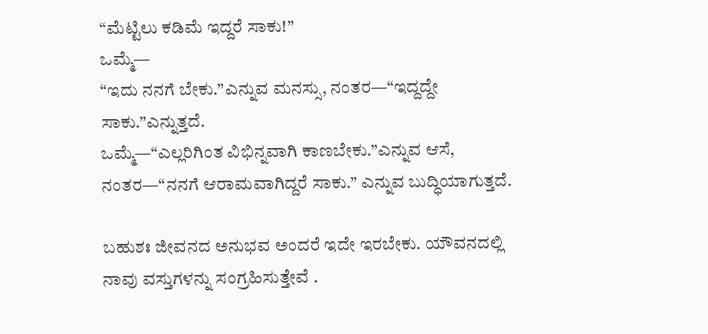“ಮೆಟ್ಟಿಲು ಕಡಿಮೆ ಇದ್ದರೆ ಸಾಕು!”
ಒಮ್ಮೆ—
“ಇದು ನನಗೆ ಬೇಕು.”ಎನ್ನುವ ಮನಸ್ಸು, ನಂತರ—“ಇದ್ದದ್ದೇ ಸಾಕು.”ಎನ್ನುತ್ತದೆ.
ಒಮ್ಮೆ—“ಎಲ್ಲರಿಗಿಂತ ವಿಭಿನ್ನವಾಗಿ ಕಾಣಬೇಕು.”ಎನ್ನುವ ಆಸೆ, ನಂತರ—“ನನಗೆ ಆರಾಮವಾಗಿದ್ದರೆ ಸಾಕು.” ಎನ್ನುವ ಬುದ್ಧಿಯಾಗುತ್ತದೆ.

ಬಹುಶಃ ಜೀವನದ ಅನುಭವ ಅಂದರೆ ಇದೇ ಇರಬೇಕು. ಯೌವನದಲ್ಲಿ ನಾವು ವಸ್ತುಗಳನ್ನು ಸಂಗ್ರಹಿಸುತ್ತೇವೆ .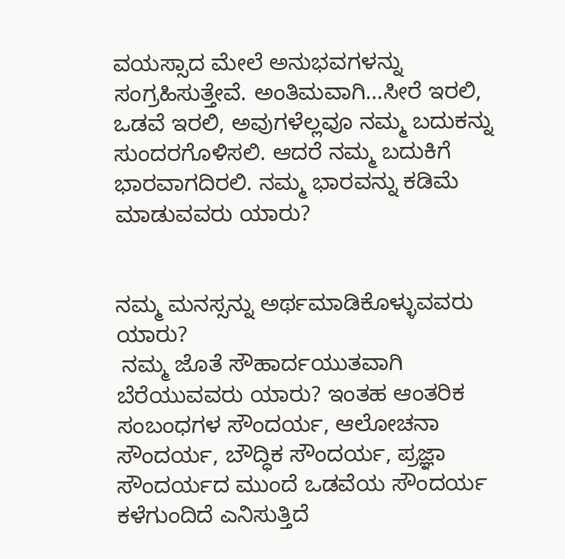ವಯಸ್ಸಾದ ಮೇಲೆ ಅನುಭವಗಳನ್ನು ಸಂಗ್ರಹಿಸುತ್ತೇವೆ. ಅಂತಿಮವಾಗಿ…ಸೀರೆ ಇರಲಿ, ಒಡವೆ ಇರಲಿ, ಅವುಗಳೆಲ್ಲವೂ ನಮ್ಮ ಬದುಕನ್ನು ಸುಂದರಗೊಳಿಸಲಿ. ಆದರೆ ನಮ್ಮ ಬದುಕಿಗೆ ಭಾರವಾಗದಿರಲಿ. ನಮ್ಮ ಭಾರವನ್ನು ಕಡಿಮೆ ಮಾಡುವವರು ಯಾರು?


ನಮ್ಮ ಮನಸ್ಸನ್ನು ಅರ್ಥಮಾಡಿಕೊಳ್ಳುವವರು ಯಾರು?
 ನಮ್ಮ ಜೊತೆ ಸೌಹಾರ್ದಯುತವಾಗಿ ಬೆರೆಯುವವರು ಯಾರು? ಇಂತಹ ಆಂತರಿಕ ಸಂಬಂಧಗಳ ಸೌಂದರ್ಯ, ಆಲೋಚನಾ ಸೌಂದರ್ಯ, ಬೌದ್ಧಿಕ ಸೌಂದರ್ಯ, ಪ್ರಜ್ಞಾ ಸೌಂದರ್ಯದ ಮುಂದೆ ಒಡವೆಯ ಸೌಂದರ್ಯ ಕಳೆಗುಂದಿದೆ ಎನಿಸುತ್ತಿದೆ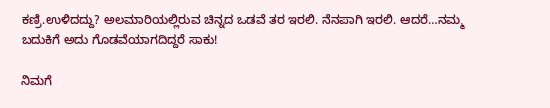ಕಣ್ರಿ.ಉಳಿದದ್ದು? ಅಲಮಾರಿಯಲ್ಲಿರುವ ಚಿನ್ನದ ಒಡವೆ ತರ ಇರಲಿ. ನೆನಪಾಗಿ ಇರಲಿ. ಆದರೆ…ನಮ್ಮ ಬದುಕಿಗೆ ಅದು ಗೊಡವೆಯಾಗದಿದ್ದರೆ ಸಾಕು!

ನಿಮಗೆ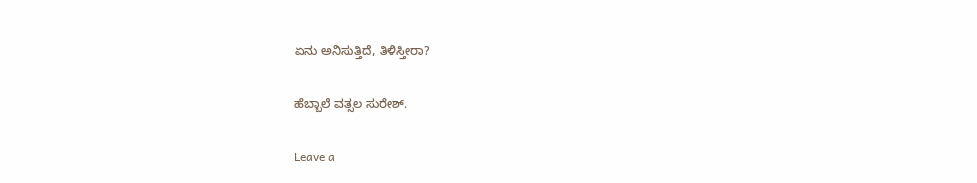ಏನು ಅನಿಸುತ್ತಿದೆ, ತಿಳಿಸ್ತೀರಾ?

ಹೆಬ್ಬಾಲೆ ವತ್ಸಲ ಸುರೇಶ್.

Leave a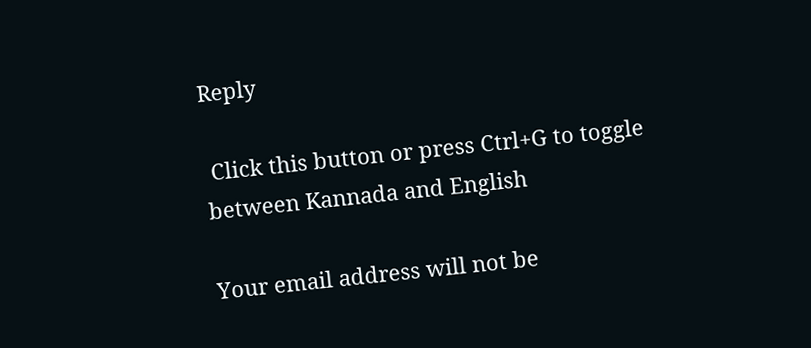Reply

 Click this button or press Ctrl+G to toggle between Kannada and English

Your email address will not be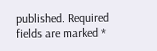published. Required fields are marked *